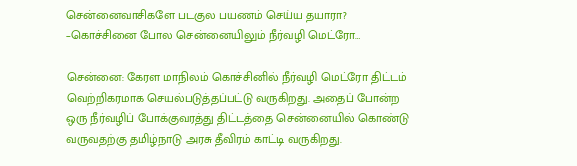சென்னைவாசிகளே படகுல பயணம் செய்ய தயாரா? –கொச்சினை போல சென்னையிலும் நீர்வழி மெட்ரோ…

சென்னை: கேரள மாநிலம் கொச்சினில் நீர்வழி மெட்ரோ திட்டம் வெற்றிகரமாக செயல்படுத்தப்பட்டு வருகிறது. அதைப் போன்ற ஒரு நீர்வழிப் போக்குவரத்து திட்டத்தை சென்னையில் கொண்டு வருவதற்கு தமிழ்நாடு அரசு தீவிரம் காட்டி வருகிறது.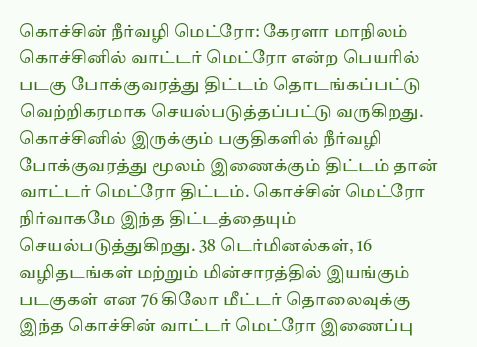கொச்சின் நீர்வழி மெட்ரோ: கேரளா மாநிலம் கொச்சினில் வாட்டர் மெட்ரோ என்ற பெயரில் படகு போக்குவரத்து திட்டம் தொடங்கப்பட்டு வெற்றிகரமாக செயல்படுத்தப்பட்டு வருகிறது. கொச்சினில் இருக்கும் பகுதிகளில் நீர்வழி போக்குவரத்து மூலம் இணைக்கும் திட்டம் தான் வாட்டர் மெட்ரோ திட்டம். கொச்சின் மெட்ரோ நிர்வாகமே இந்த திட்டத்தையும் செயல்படுத்துகிறது. 38 டெர்மினல்கள், 16 வழிதடங்கள் மற்றும் மின்சாரத்தில் இயங்கும் படகுகள் என 76 கிலோ மீட்டர் தொலைவுக்கு இந்த கொச்சின் வாட்டர் மெட்ரோ இணைப்பு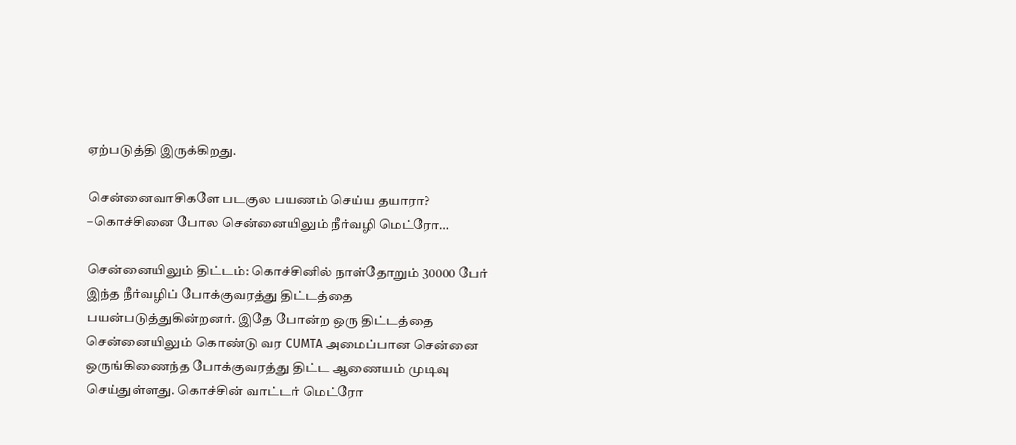ஏற்படுத்தி இருக்கிறது.

சென்னைவாசிகளே படகுல பயணம் செய்ய தயாரா? –கொச்சினை போல சென்னையிலும் நீர்வழி மெட்ரோ…

சென்னையிலும் திட்டம்: கொச்சினில் நாள்தோறும் 30000 பேர் இந்த நீர்வழிப் போக்குவரத்து திட்டத்தை பயன்படுத்துகின்றனர். இதே போன்ற ஒரு திட்டத்தை சென்னையிலும் கொண்டு வர CUMTA அமைப்பான சென்னை ஒருங்கிணைந்த போக்குவரத்து திட்ட ஆணையம் முடிவு செய்துள்ளது. கொச்சின் வாட்டர் மெட்ரோ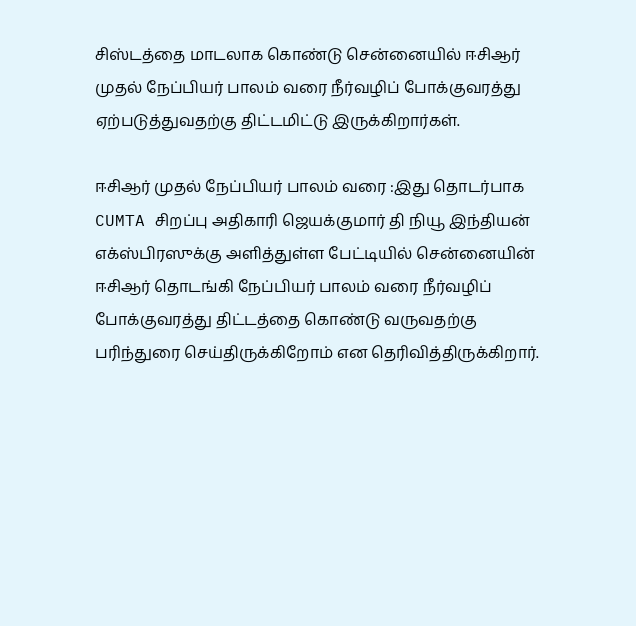சிஸ்டத்தை மாடலாக கொண்டு சென்னையில் ஈசிஆர் முதல் நேப்பியர் பாலம் வரை நீர்வழிப் போக்குவரத்து ஏற்படுத்துவதற்கு திட்டமிட்டு இருக்கிறார்கள்.

ஈசிஆர் முதல் நேப்பியர் பாலம் வரை :இது தொடர்பாக CUMTA சிறப்பு அதிகாரி ஜெயக்குமார் தி நியூ இந்தியன் எக்ஸ்பிரஸுக்கு அளித்துள்ள பேட்டியில் சென்னையின் ஈசிஆர் தொடங்கி நேப்பியர் பாலம் வரை நீர்வழிப் போக்குவரத்து திட்டத்தை கொண்டு வருவதற்கு பரிந்துரை செய்திருக்கிறோம் என தெரிவித்திருக்கிறார்.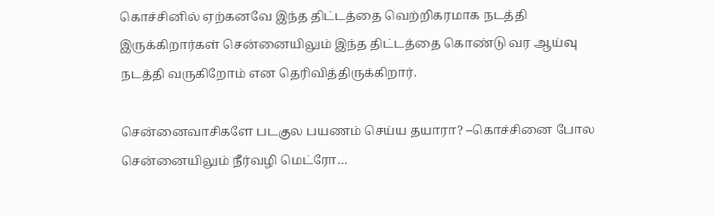கொச்சினில் ஏற்கனவே இந்த திட்டத்தை வெற்றிகரமாக நடத்தி இருக்கிறார்கள் சென்னையிலும் இந்த திட்டத்தை கொண்டு வர ஆய்வு நடத்தி வருகிறோம் என தெரிவித்திருக்கிறார்.

சென்னைவாசிகளே படகுல பயணம் செய்ய தயாரா? –கொச்சினை போல சென்னையிலும் நீர்வழி மெட்ரோ…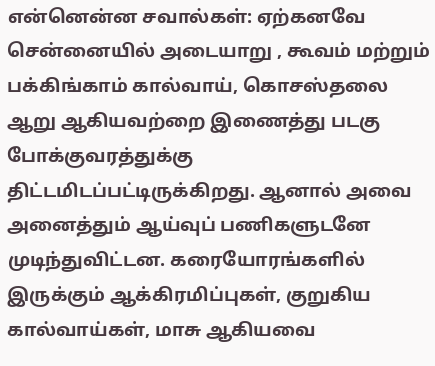என்னென்ன சவால்கள்: ஏற்கனவே சென்னையில் அடையாறு , கூவம் மற்றும் பக்கிங்காம் கால்வாய், கொசஸ்தலை ஆறு ஆகியவற்றை இணைத்து படகு போக்குவரத்துக்கு திட்டமிடப்பட்டிருக்கிறது. ஆனால் அவை அனைத்தும் ஆய்வுப் பணிகளுடனே முடிந்துவிட்டன. கரையோரங்களில் இருக்கும் ஆக்கிரமிப்புகள், குறுகிய கால்வாய்கள், மாசு ஆகியவை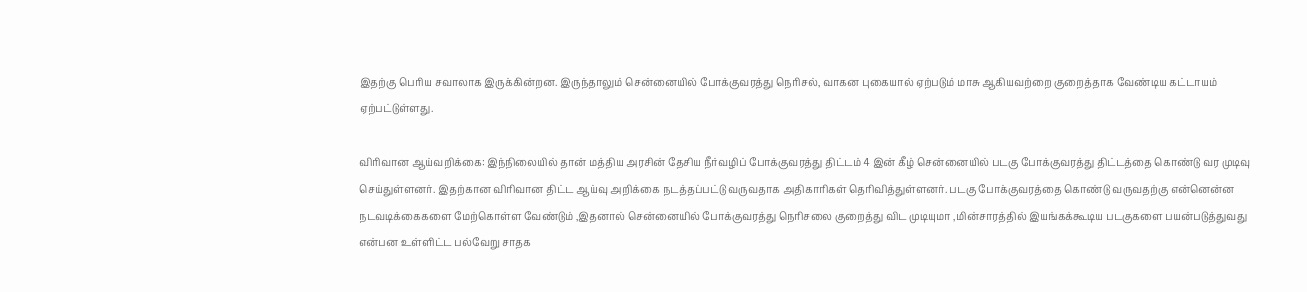இதற்கு பெரிய சவாலாக இருக்கின்றன. இருந்தாலும் சென்னையில் போக்குவரத்து நெரிசல், வாகன புகையால் ஏற்படும் மாசு ஆகியவற்றை குறைத்தாக வேண்டிய கட்டாயம் ஏற்பட்டுள்ளது.

விரிவான ஆய்வறிக்கை: இந்நிலையில் தான் மத்திய அரசின் தேசிய நீர்வழிப் போக்குவரத்து திட்டம் 4 இன் கீழ் சென்னையில் படகு போக்குவரத்து திட்டத்தை கொண்டு வர முடிவு செய்துள்ளனர். இதற்கான விரிவான திட்ட ஆய்வு அறிக்கை நடத்தப்பட்டு வருவதாக அதிகாரிகள் தெரிவித்துள்ளனர். படகு போக்குவரத்தை கொண்டு வருவதற்கு என்னென்ன நடவடிக்கைகளை மேற்கொள்ள வேண்டும் ,இதனால் சென்னையில் போக்குவரத்து நெரிசலை குறைத்து விட முடியுமா ,மின்சாரத்தில் இயங்கக்கூடிய படகுகளை பயன்படுத்துவது என்பன உள்ளிட்ட பல்வேறு சாதக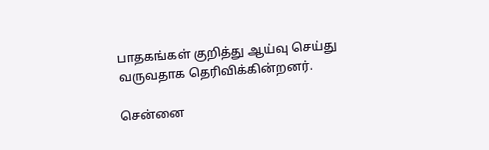பாதகங்கள் குறித்து ஆய்வு செய்து வருவதாக தெரிவிக்கின்றனர்.

சென்னை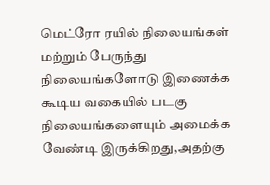மெட்ரோ ரயில் நிலையங்கள் மற்றும் பேருந்து நிலையங்களோடு இணைக்க கூடிய வகையில் படகு நிலையங்களையும் அமைக்க வேண்டி இருக்கிறது,அதற்கு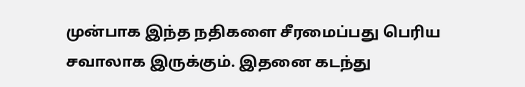முன்பாக இந்த நதிகளை சீரமைப்பது பெரிய சவாலாக இருக்கும். இதனை கடந்து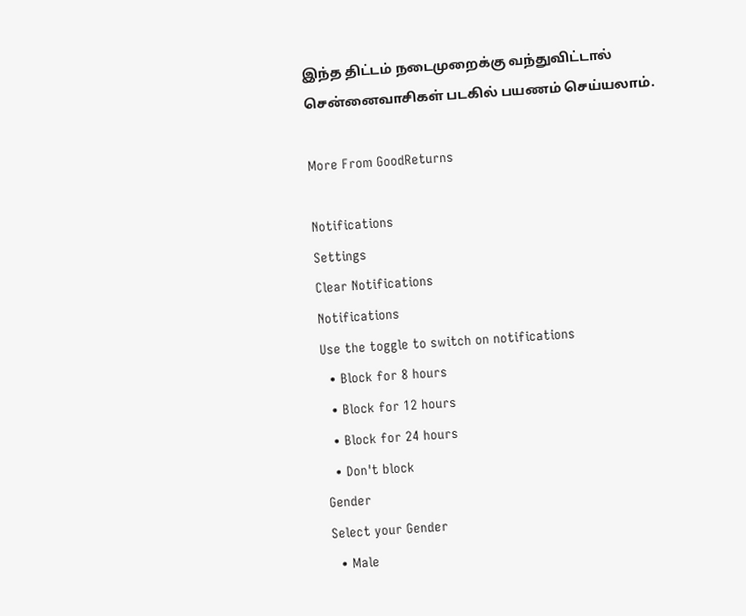இந்த திட்டம் நடைமுறைக்கு வந்துவிட்டால் சென்னைவாசிகள் படகில் பயணம் செய்யலாம்.

More From GoodReturns

Notifications
Settings
Clear Notifications
Notifications
Use the toggle to switch on notifications
  • Block for 8 hours
  • Block for 12 hours
  • Block for 24 hours
  • Don't block
Gender
Select your Gender
  • Male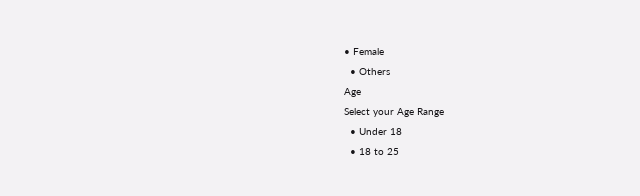• Female
  • Others
Age
Select your Age Range
  • Under 18
  • 18 to 25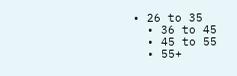• 26 to 35
  • 36 to 45
  • 45 to 55
  • 55+